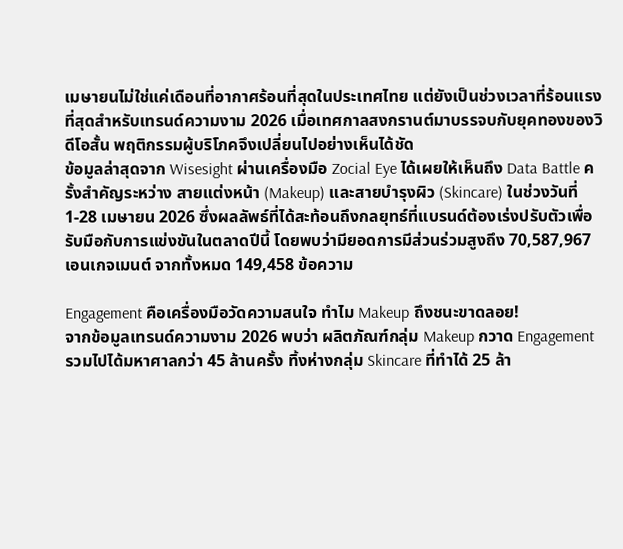เมษายนไม่ใช่แค่เดือนที่อากาศร้อนที่สุดในประเทศไทย แต่ยังเป็นช่วงเวลาที่ร้อนแรงที่สุดสำหรับเทรนด์ความงาม 2026 เมื่อเทศกาลสงกรานต์มาบรรจบกับยุคทองของวิดีโอสั้น พฤติกรรมผู้บริโภคจึงเปลี่ยนไปอย่างเห็นได้ชัด
ข้อมูลล่าสุดจาก Wisesight ผ่านเครื่องมือ Zocial Eye ได้เผยให้เห็นถึง Data Battle ครั้งสำคัญระหว่าง สายแต่งหน้า (Makeup) และสายบำรุงผิว (Skincare) ในช่วงวันที่ 1-28 เมษายน 2026 ซึ่งผลลัพธ์ที่ได้สะท้อนถึงกลยุทธ์ที่แบรนด์ต้องเร่งปรับตัวเพื่อรับมือกับการแข่งขันในตลาดปีนี้ โดยพบว่ามียอดการมีส่วนร่วมสูงถึง 70,587,967 เอนเกจเมนต์ จากทั้งหมด 149,458 ข้อความ

Engagement คือเครื่องมือวัดความสนใจ ทำไม Makeup ถึงชนะขาดลอย!
จากข้อมูลเทรนด์ความงาม 2026 พบว่า ผลิตภัณฑ์กลุ่ม Makeup กวาด Engagement รวมไปได้มหาศาลกว่า 45 ล้านครั้ง ทิ้งห่างกลุ่ม Skincare ที่ทำได้ 25 ล้า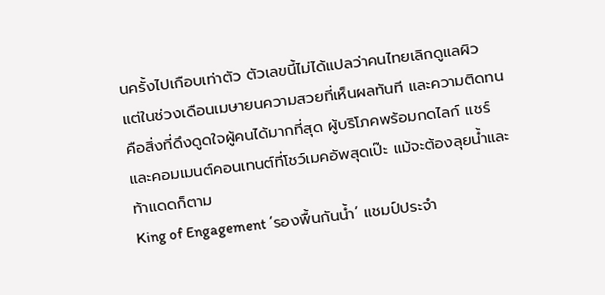นครั้งไปเกือบเท่าตัว ตัวเลขนี้ไม่ได้แปลว่าคนไทยเลิกดูแลผิว แต่ในช่วงเดือนเมษายนความสวยที่เห็นผลทันที และความติดทน คือสิ่งที่ดึงดูดใจผู้คนได้มากที่สุด ผู้บริโภคพร้อมกดไลก์ แชร์ และคอมเมนต์คอนเทนต์ที่โชว์เมคอัพสุดเป๊ะ แม้จะต้องลุยน้ำและท้าแดดก็ตาม
King of Engagement ‘รองพื้นกันน้ำ’ แชมป์ประจำ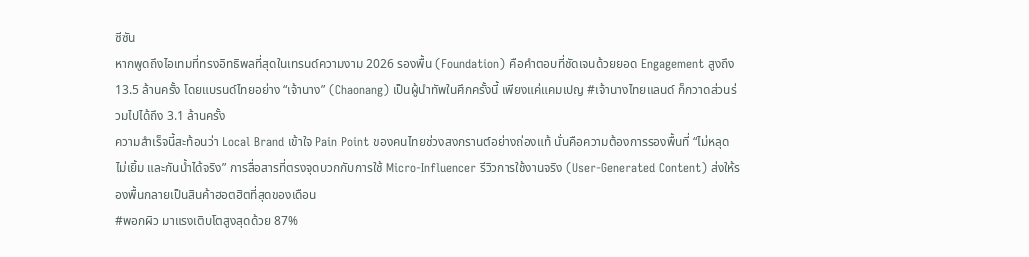ซีซัน
หากพูดถึงไอเทมที่ทรงอิทธิพลที่สุดในเทรนด์ความงาม 2026 รองพื้น (Foundation) คือคำตอบที่ชัดเจนด้วยยอด Engagement สูงถึง 13.5 ล้านครั้ง โดยแบรนด์ไทยอย่าง “เจ้านาง” (Chaonang) เป็นผู้นำทัพในศึกครั้งนี้ เพียงแค่แคมเปญ #เจ้านางไทยแลนด์ ก็กวาดส่วนร่วมไปได้ถึง 3.1 ล้านครั้ง
ความสำเร็จนี้สะท้อนว่า Local Brand เข้าใจ Pain Point ของคนไทยช่วงสงกรานต์อย่างถ่องแท้ นั่นคือความต้องการรองพื้นที่ “ไม่หลุด ไม่เยิ้ม และกันน้ำได้จริง” การสื่อสารที่ตรงจุดบวกกับการใช้ Micro-Influencer รีวิวการใช้งานจริง (User-Generated Content) ส่งให้รองพื้นกลายเป็นสินค้าฮอตฮิตที่สุดของเดือน
#พอกผิว มาแรงเติบโตสูงสุดด้วย 87%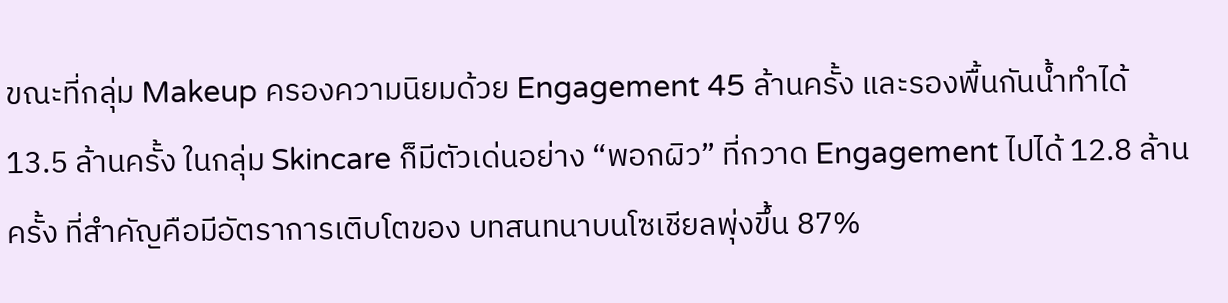ขณะที่กลุ่ม Makeup ครองความนิยมด้วย Engagement 45 ล้านครั้ง และรองพื้นกันน้ำทำได้ 13.5 ล้านครั้ง ในกลุ่ม Skincare ก็มีตัวเด่นอย่าง “พอกผิว” ที่กวาด Engagement ไปได้ 12.8 ล้านครั้ง ที่สำคัญคือมีอัตราการเติบโตของ บทสนทนาบนโซเชียลพุ่งขึ้น 87%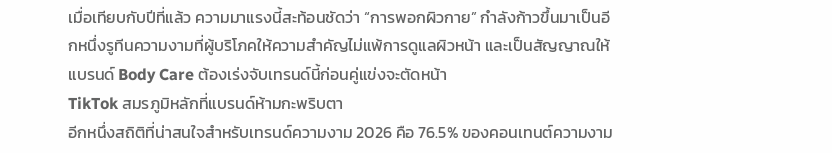เมื่อเทียบกับปีที่แล้ว ความมาแรงนี้สะท้อนชัดว่า “การพอกผิวกาย” กำลังก้าวขึ้นมาเป็นอีกหนึ่งรูทีนความงามที่ผู้บริโภคให้ความสำคัญไม่แพ้การดูแลผิวหน้า และเป็นสัญญาณให้แบรนด์ Body Care ต้องเร่งจับเทรนด์นี้ก่อนคู่แข่งจะตัดหน้า
TikTok สมรภูมิหลักที่แบรนด์ห้ามกะพริบตา
อีกหนึ่งสถิติที่น่าสนใจสำหรับเทรนด์ความงาม 2026 คือ 76.5% ของคอนเทนต์ความงาม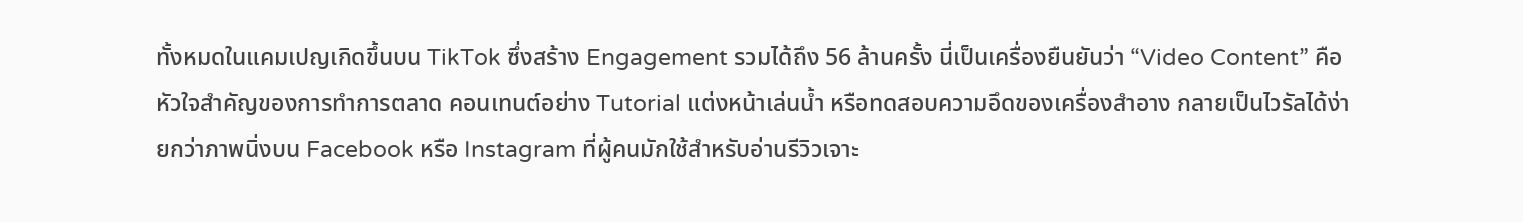ทั้งหมดในแคมเปญเกิดขึ้นบน TikTok ซึ่งสร้าง Engagement รวมได้ถึง 56 ล้านครั้ง นี่เป็นเครื่องยืนยันว่า “Video Content” คือหัวใจสำคัญของการทำการตลาด คอนเทนต์อย่าง Tutorial แต่งหน้าเล่นน้ำ หรือทดสอบความอึดของเครื่องสำอาง กลายเป็นไวรัลได้ง่ายกว่าภาพนิ่งบน Facebook หรือ Instagram ที่ผู้คนมักใช้สำหรับอ่านรีวิวเจาะ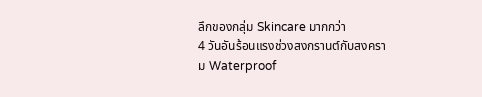ลึกของกลุ่ม Skincare มากกว่า
4 วันอันร้อนแรงช่วงสงกรานต์กับสงคราม Waterproof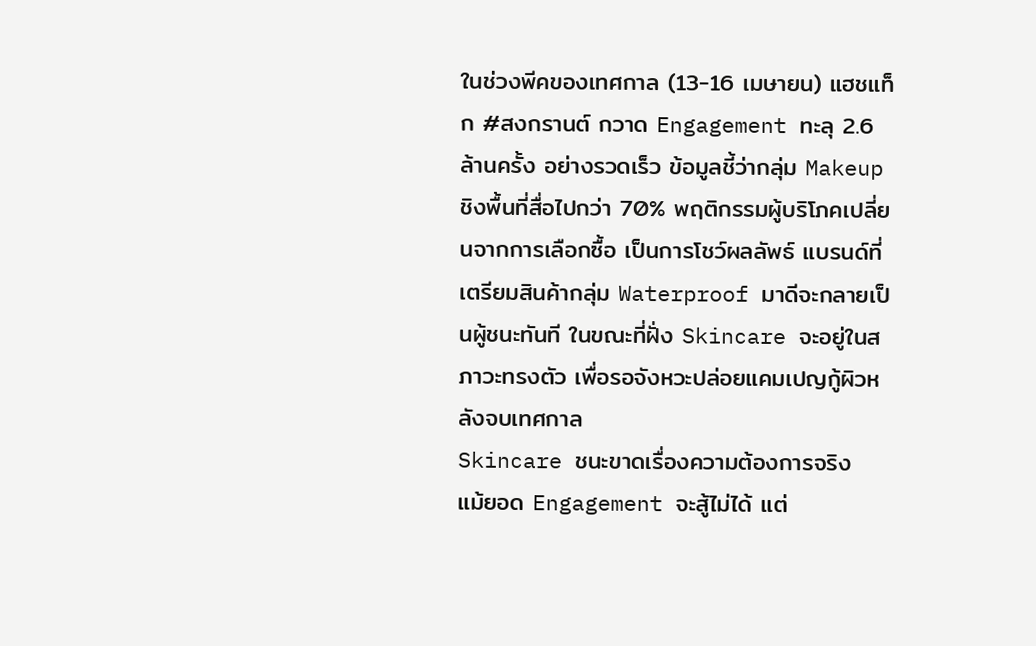ในช่วงพีคของเทศกาล (13-16 เมษายน) แฮชแท็ก #สงกรานต์ กวาด Engagement ทะลุ 2.6 ล้านครั้ง อย่างรวดเร็ว ข้อมูลชี้ว่ากลุ่ม Makeup ชิงพื้นที่สื่อไปกว่า 70% พฤติกรรมผู้บริโภคเปลี่ยนจากการเลือกซื้อ เป็นการโชว์ผลลัพธ์ แบรนด์ที่เตรียมสินค้ากลุ่ม Waterproof มาดีจะกลายเป็นผู้ชนะทันที ในขณะที่ฝั่ง Skincare จะอยู่ในสภาวะทรงตัว เพื่อรอจังหวะปล่อยแคมเปญกู้ผิวหลังจบเทศกาล
Skincare ชนะขาดเรื่องความต้องการจริง
แม้ยอด Engagement จะสู้ไม่ได้ แต่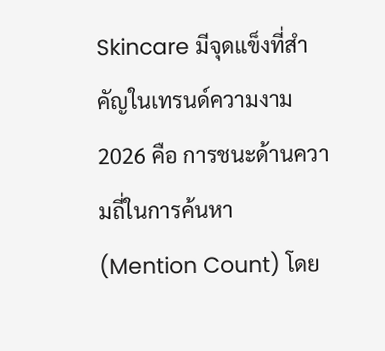Skincare มีจุดแข็งที่สำคัญในเทรนด์ความงาม 2026 คือ การชนะด้านความถี่ในการค้นหา (Mention Count) โดย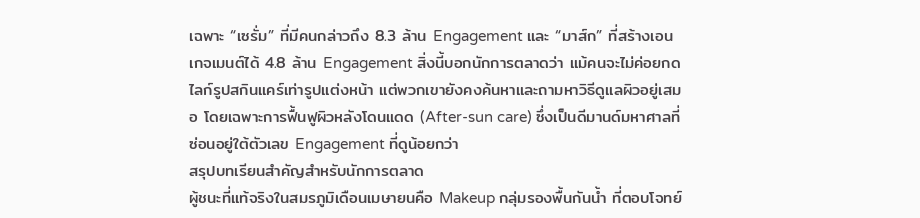เฉพาะ “เซรั่ม” ที่มีคนกล่าวถึง 8.3 ล้าน Engagement และ “มาส์ก” ที่สร้างเอนเกจเมนต์ได้ 4.8 ล้าน Engagement สิ่งนี้บอกนักการตลาดว่า แม้คนจะไม่ค่อยกดไลก์รูปสกินแคร์เท่ารูปแต่งหน้า แต่พวกเขายังคงค้นหาและถามหาวิธีดูแลผิวอยู่เสมอ โดยเฉพาะการฟื้นฟูผิวหลังโดนแดด (After-sun care) ซึ่งเป็นดีมานด์มหาศาลที่ซ่อนอยู่ใต้ตัวเลข Engagement ที่ดูน้อยกว่า
สรุปบทเรียนสำคัญสำหรับนักการตลาด
ผู้ชนะที่แท้จริงในสมรภูมิเดือนเมษายนคือ Makeup กลุ่มรองพื้นกันน้ำ ที่ตอบโจทย์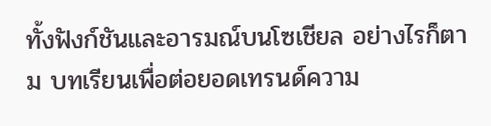ทั้งฟังก์ชันและอารมณ์บนโซเชียล อย่างไรก็ตาม บทเรียนเพื่อต่อยอดเทรนด์ความ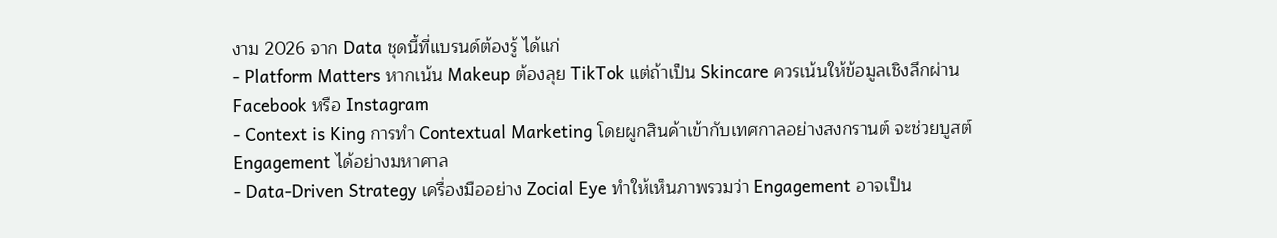งาม 2026 จาก Data ชุดนี้ที่แบรนด์ต้องรู้ ได้แก่
- Platform Matters หากเน้น Makeup ต้องลุย TikTok แต่ถ้าเป็น Skincare ควรเน้นให้ข้อมูลเชิงลึกผ่าน Facebook หรือ Instagram
- Context is King การทำ Contextual Marketing โดยผูกสินค้าเข้ากับเทศกาลอย่างสงกรานต์ จะช่วยบูสต์ Engagement ได้อย่างมหาศาล
- Data-Driven Strategy เครื่องมืออย่าง Zocial Eye ทำให้เห็นภาพรวมว่า Engagement อาจเป็น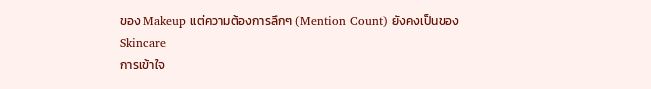ของ Makeup แต่ความต้องการลึกๆ (Mention Count) ยังคงเป็นของ Skincare
การเข้าใจ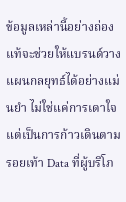ข้อมูลเหล่านี้อย่างถ่องแท้จะช่วยให้แบรนด์วางแผนกลยุทธ์ได้อย่างแม่นยำ ไม่ใช่แค่การเดาใจ แต่เป็นการก้าวเดินตามรอยเท้า Data ที่ผู้บริโภ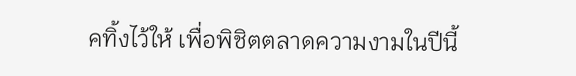คทิ้งไว้ให้ เพื่อพิชิตตลาดความงามในปีนี้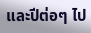และปีต่อๆ ไป